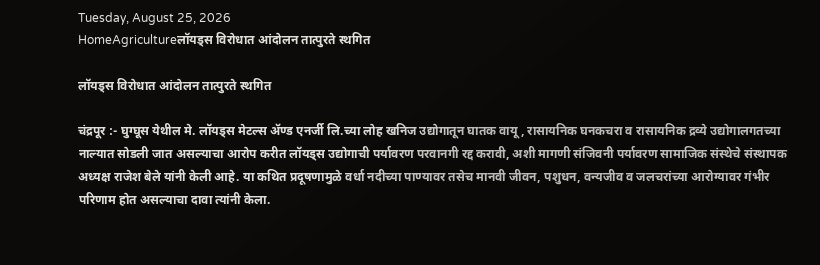Tuesday, August 25, 2026
HomeAgricultureलॉयड्स विरोधात आंदोलन तात्पुरते स्थगित

लॉयड्स विरोधात आंदोलन तात्पुरते स्थगित

चंद्रपूर :- घुग्घूस येथील मे. लॉयड्स मेटल्स ॲण्ड एनर्जी लि.च्या लोह खनिज उद्योगातून घातक वायू, रासायनिक घनकचरा व रासायनिक द्रव्ये उद्योगालगतच्या नाल्यात सोडली जात असल्याचा आरोप करीत लॉयड्स उद्योगाची पर्यावरण परवानगी रद्द करावी, अशी मागणी संजिवनी पर्यावरण सामाजिक संस्थेचे संस्थापक अध्यक्ष राजेश बेले यांनी केली आहे. या कथित प्रदूषणामुळे वर्धा नदीच्या पाण्यावर तसेच मानवी जीवन, पशुधन, वन्यजीव व जलचरांच्या आरोग्यावर गंभीर परिणाम होत असल्याचा दावा त्यांनी केला.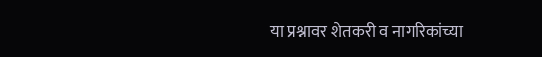या प्रश्नावर शेतकरी व नागरिकांच्या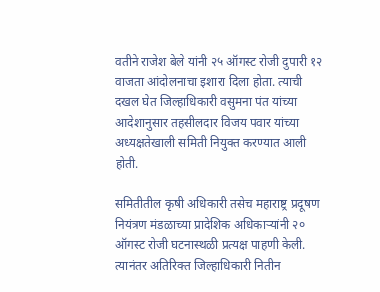वतीने राजेश बेले यांनी २५ ऑगस्ट रोजी दुपारी १२ वाजता आंदोलनाचा इशारा दिला होता. त्याची दखल घेत जिल्हाधिकारी वसुमना पंत यांच्या आदेशानुसार तहसीलदार विजय पवार यांच्या अध्यक्षतेखाली समिती नियुक्त करण्यात आली होती.

समितीतील कृषी अधिकारी तसेच महाराष्ट्र प्रदूषण नियंत्रण मंडळाच्या प्रादेशिक अधिकाऱ्यांनी २० ऑगस्ट रोजी घटनास्थळी प्रत्यक्ष पाहणी केली. त्यानंतर अतिरिक्त जिल्हाधिकारी नितीन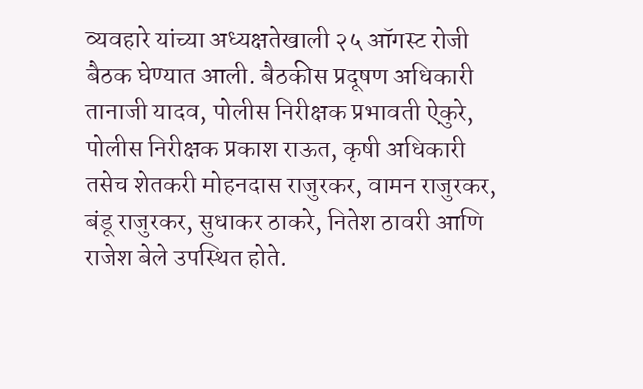व्यवहारे यांच्या अध्यक्षतेखाली २५ ऑगस्ट रोजी बैठक घेण्यात आली. बैठकीस प्रदूषण अधिकारी तानाजी यादव, पोलीस निरीक्षक प्रभावती ऐकुरे, पोलीस निरीक्षक प्रकाश राऊत, कृषी अधिकारी तसेच शेतकरी मोहनदास राजुरकर, वामन राजुरकर, बंडू राजुरकर, सुधाकर ठाकरे, नितेश ठावरी आणि राजेश बेले उपस्थित होते.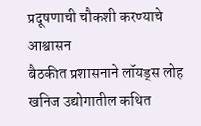प्रदूषणाची चौकशी करण्याचे आश्वासन
बैठकीत प्रशासनाने लॉयड्स लोह खनिज उद्योगातील कथित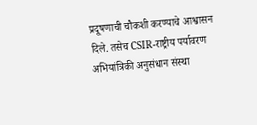प्रदूषणाची चौकशी करण्याचे आश्वासन दिले. तसेच CSIR-राष्ट्रीय पर्यावरण अभियांत्रिकी अनुसंधान संस्था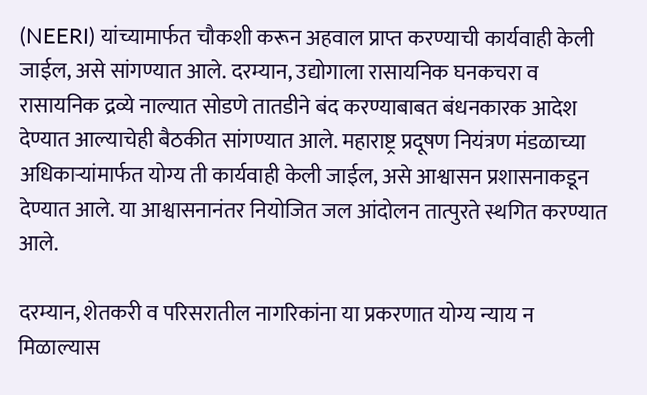(NEERI) यांच्यामार्फत चौकशी करून अहवाल प्राप्त करण्याची कार्यवाही केली जाईल, असे सांगण्यात आले. दरम्यान, उद्योगाला रासायनिक घनकचरा व रासायनिक द्रव्ये नाल्यात सोडणे तातडीने बंद करण्याबाबत बंधनकारक आदेश देण्यात आल्याचेही बैठकीत सांगण्यात आले. महाराष्ट्र प्रदूषण नियंत्रण मंडळाच्या अधिकाऱ्यांमार्फत योग्य ती कार्यवाही केली जाईल, असे आश्वासन प्रशासनाकडून देण्यात आले. या आश्वासनानंतर नियोजित जल आंदोलन तात्पुरते स्थगित करण्यात आले.

दरम्यान, शेतकरी व परिसरातील नागरिकांना या प्रकरणात योग्य न्याय न मिळाल्यास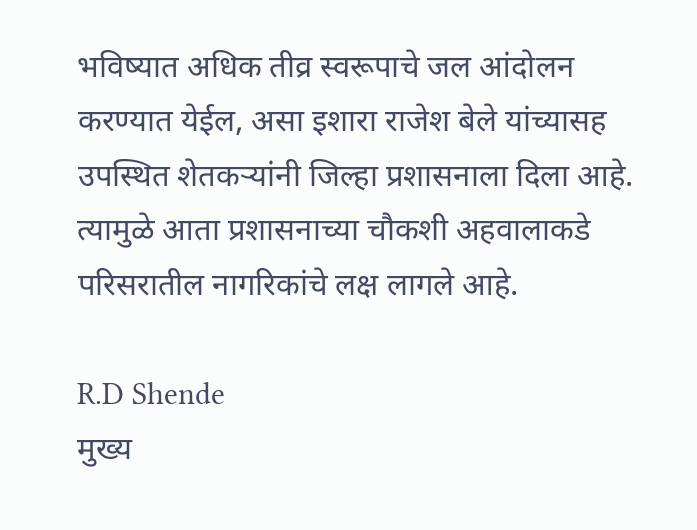भविष्यात अधिक तीव्र स्वरूपाचे जल आंदोलन करण्यात येईल, असा इशारा राजेश बेले यांच्यासह उपस्थित शेतकऱ्यांनी जिल्हा प्रशासनाला दिला आहे. त्यामुळे आता प्रशासनाच्या चौकशी अहवालाकडे परिसरातील नागरिकांचे लक्ष लागले आहे.

R.D Shende
मुख्य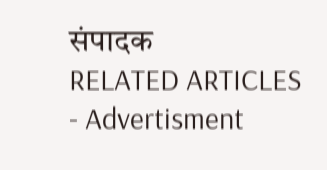संपादक
RELATED ARTICLES
- Advertisment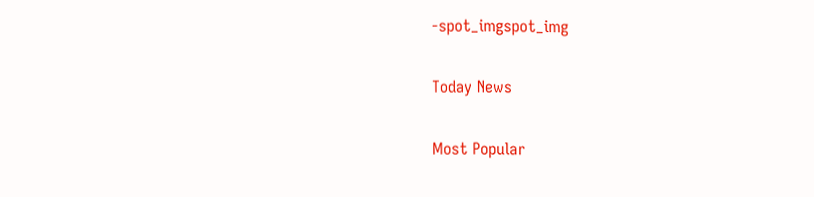-spot_imgspot_img

Today News

Most Popular